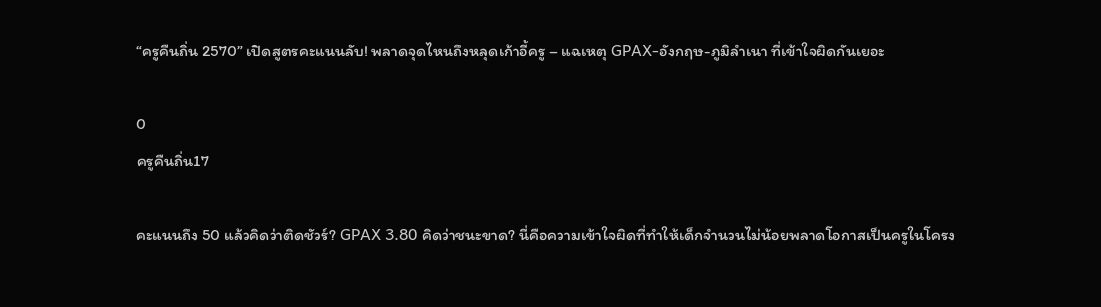“ครูคืนถิ่น 2570” เปิดสูตรคะแนนลับ! พลาดจุดไหนถึงหลุดเก้าอี้ครู – แฉเหตุ GPAX-อังกฤษ-ภูมิลำเนา ที่เข้าใจผิดกันเยอะ

0
ครูคืนถิ่น17

คะแนนถึง 50 แล้วคิดว่าติดชัวร์? GPAX 3.80 คิดว่าชนะขาด? นี่คือความเข้าใจผิดที่ทำให้เด็กจำนวนไม่น้อยพลาดโอกาสเป็นครูในโครง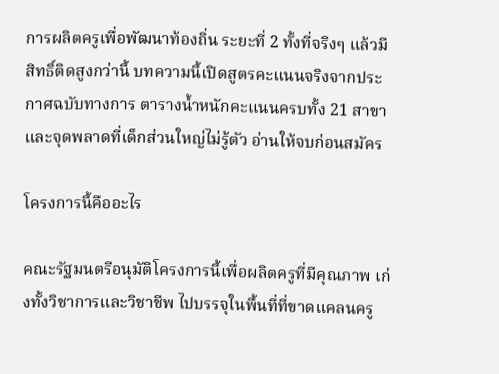การผลิตครูเพื่อพัฒนาท้องถิ่น ระยะที่ 2 ทั้งที่จริงๆ แล้วมีสิทธิ์ติดสูงกว่านี้ บทความนี้เปิดสูตรคะแนนจริงจากประกาศฉบับทางการ ตารางน้ำหนักคะแนนครบทั้ง 21 สาขา และจุดพลาดที่เด็กส่วนใหญ่ไม่รู้ตัว อ่านให้จบก่อนสมัคร

โครงการนี้คืออะไร

คณะรัฐมนตรีอนุมัติโครงการนี้เพื่อผลิตครูที่มีคุณภาพ เก่งทั้งวิชาการและวิชาชีพ ไปบรรจุในพื้นที่ที่ขาดแคลนครู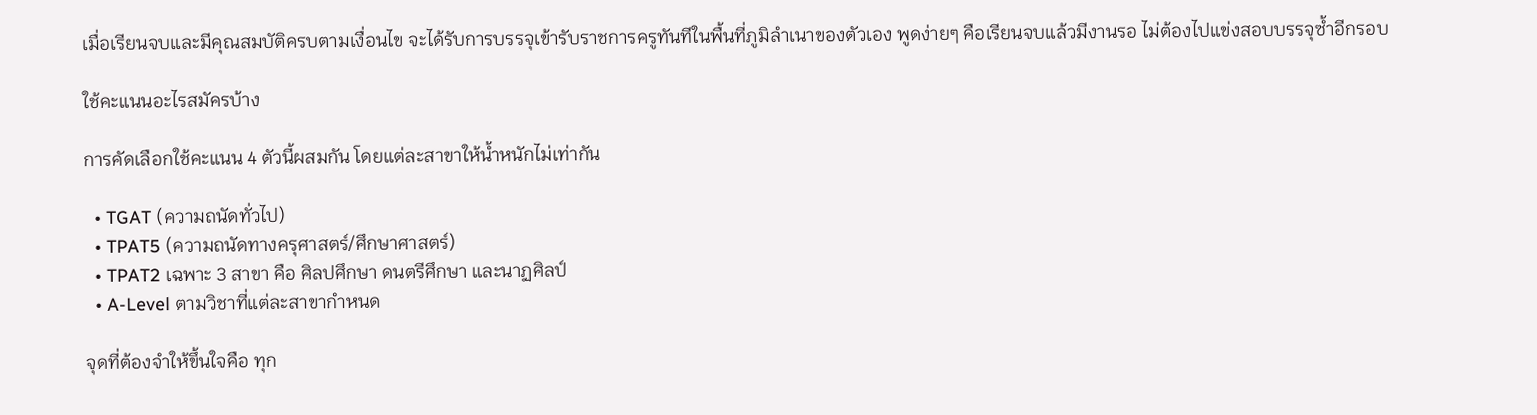เมื่อเรียนจบและมีคุณสมบัติครบตามเงื่อนไข จะได้รับการบรรจุเข้ารับราชการครูทันทีในพื้นที่ภูมิลำเนาของตัวเอง พูดง่ายๆ คือเรียนจบแล้วมีงานรอ ไม่ต้องไปแข่งสอบบรรจุซ้ำอีกรอบ

ใช้คะแนนอะไรสมัครบ้าง

การคัดเลือกใช้คะแนน 4 ตัวนี้ผสมกัน โดยแต่ละสาขาให้น้ำหนักไม่เท่ากัน

  • TGAT (ความถนัดทั่วไป)
  • TPAT5 (ความถนัดทางครุศาสตร์/ศึกษาศาสตร์)
  • TPAT2 เฉพาะ 3 สาขา คือ ศิลปศึกษา ดนตรีศึกษา และนาฏศิลป์
  • A-Level ตามวิชาที่แต่ละสาขากำหนด

จุดที่ต้องจำให้ขึ้นใจคือ ทุก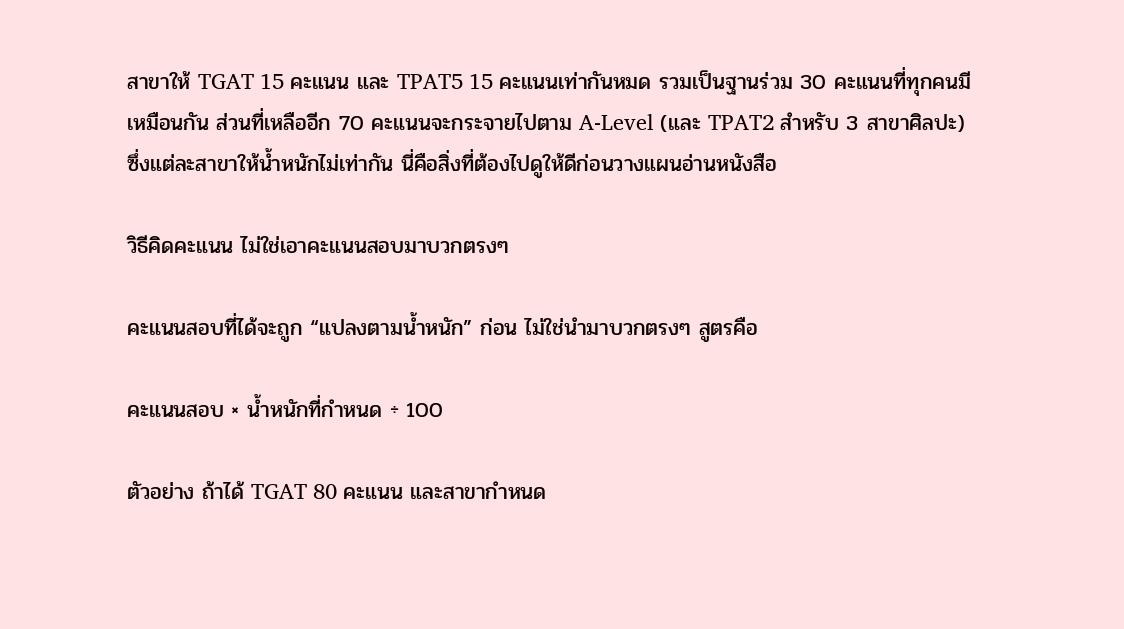สาขาให้ TGAT 15 คะแนน และ TPAT5 15 คะแนนเท่ากันหมด รวมเป็นฐานร่วม 30 คะแนนที่ทุกคนมีเหมือนกัน ส่วนที่เหลืออีก 70 คะแนนจะกระจายไปตาม A-Level (และ TPAT2 สำหรับ 3 สาขาศิลปะ) ซึ่งแต่ละสาขาให้น้ำหนักไม่เท่ากัน นี่คือสิ่งที่ต้องไปดูให้ดีก่อนวางแผนอ่านหนังสือ

วิธีคิดคะแนน ไม่ใช่เอาคะแนนสอบมาบวกตรงๆ

คะแนนสอบที่ได้จะถูก “แปลงตามน้ำหนัก” ก่อน ไม่ใช่นำมาบวกตรงๆ สูตรคือ

คะแนนสอบ × น้ำหนักที่กำหนด ÷ 100

ตัวอย่าง ถ้าได้ TGAT 80 คะแนน และสาขากำหนด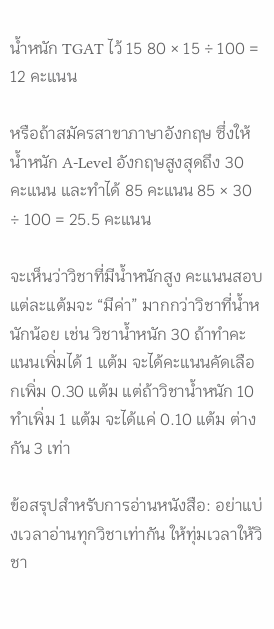น้ำหนัก TGAT ไว้ 15 80 × 15 ÷ 100 = 12 คะแนน

หรือถ้าสมัครสาขาภาษาอังกฤษ ซึ่งให้น้ำหนัก A-Level อังกฤษสูงสุดถึง 30 คะแนน และทำได้ 85 คะแนน 85 × 30 ÷ 100 = 25.5 คะแนน

จะเห็นว่าวิชาที่มีน้ำหนักสูง คะแนนสอบแต่ละแต้มจะ “มีค่า” มากกว่าวิชาที่น้ำหนักน้อย เช่น วิชาน้ำหนัก 30 ถ้าทำคะแนนเพิ่มได้ 1 แต้ม จะได้คะแนนคัดเลือกเพิ่ม 0.30 แต้ม แต่ถ้าวิชาน้ำหนัก 10 ทำเพิ่ม 1 แต้ม จะได้แค่ 0.10 แต้ม ต่างกัน 3 เท่า

ข้อสรุปสำหรับการอ่านหนังสือ: อย่าแบ่งเวลาอ่านทุกวิชาเท่ากัน ให้ทุ่มเวลาให้วิชา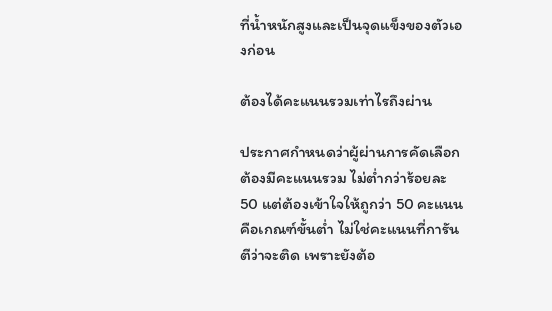ที่น้ำหนักสูงและเป็นจุดแข็งของตัวเองก่อน

ต้องได้คะแนนรวมเท่าไรถึงผ่าน

ประกาศกำหนดว่าผู้ผ่านการคัดเลือกต้องมีคะแนนรวม ไม่ต่ำกว่าร้อยละ 50 แต่ต้องเข้าใจให้ถูกว่า 50 คะแนนคือเกณฑ์ขั้นต่ำ ไม่ใช่คะแนนที่การันตีว่าจะติด เพราะยังต้อ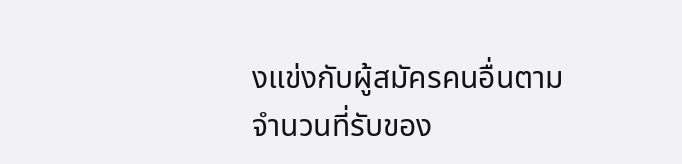งแข่งกับผู้สมัครคนอื่นตามจำนวนที่รับของ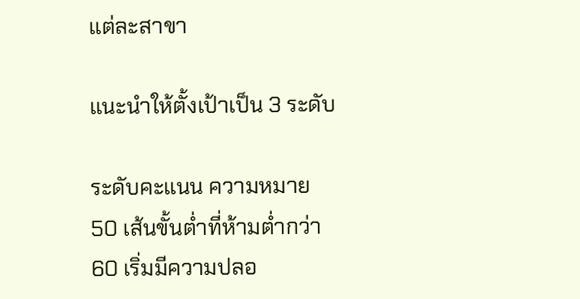แต่ละสาขา

แนะนำให้ตั้งเป้าเป็น 3 ระดับ

ระดับคะแนน ความหมาย
50 เส้นขั้นต่ำที่ห้ามต่ำกว่า
60 เริ่มมีความปลอ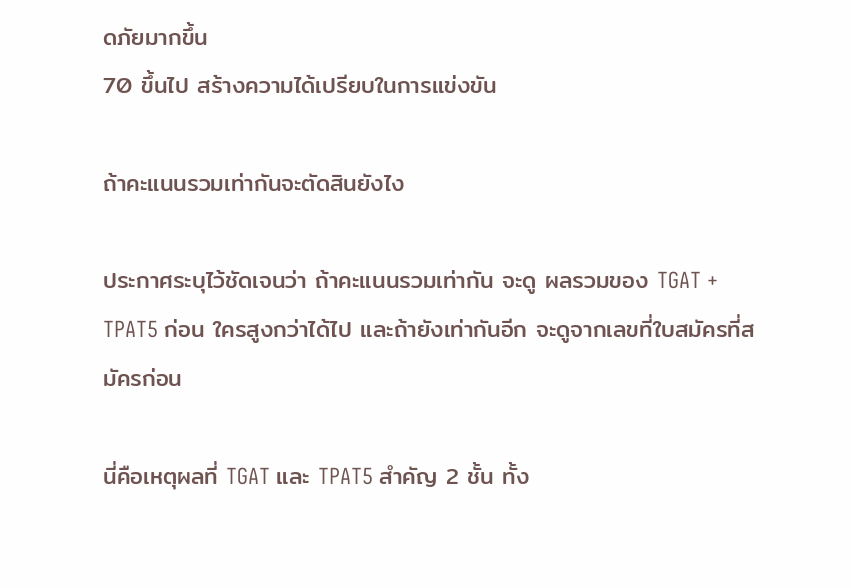ดภัยมากขึ้น
70 ขึ้นไป สร้างความได้เปรียบในการแข่งขัน

ถ้าคะแนนรวมเท่ากันจะตัดสินยังไง

ประกาศระบุไว้ชัดเจนว่า ถ้าคะแนนรวมเท่ากัน จะดู ผลรวมของ TGAT + TPAT5 ก่อน ใครสูงกว่าได้ไป และถ้ายังเท่ากันอีก จะดูจากเลขที่ใบสมัครที่สมัครก่อน

นี่คือเหตุผลที่ TGAT และ TPAT5 สำคัญ 2 ชั้น ทั้ง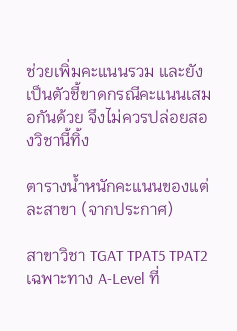ช่วยเพิ่มคะแนนรวม และยังเป็นตัวชี้ขาดกรณีคะแนนเสมอกันด้วย จึงไม่ควรปล่อยสองวิชานี้ทิ้ง

ตารางน้ำหนักคะแนนของแต่ละสาขา (จากประกาศ)

สาขาวิชา TGAT TPAT5 TPAT2 เฉพาะทาง A-Level ที่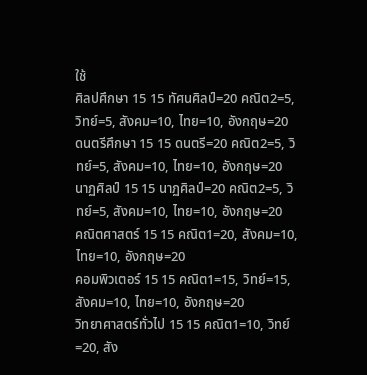ใช้
ศิลปศึกษา 15 15 ทัศนศิลป์=20 คณิต2=5, วิทย์=5, สังคม=10, ไทย=10, อังกฤษ=20
ดนตรีศึกษา 15 15 ดนตรี=20 คณิต2=5, วิทย์=5, สังคม=10, ไทย=10, อังกฤษ=20
นาฏศิลป์ 15 15 นาฏศิลป์=20 คณิต2=5, วิทย์=5, สังคม=10, ไทย=10, อังกฤษ=20
คณิตศาสตร์ 15 15 คณิต1=20, สังคม=10, ไทย=10, อังกฤษ=20
คอมพิวเตอร์ 15 15 คณิต1=15, วิทย์=15, สังคม=10, ไทย=10, อังกฤษ=20
วิทยาศาสตร์ทั่วไป 15 15 คณิต1=10, วิทย์=20, สัง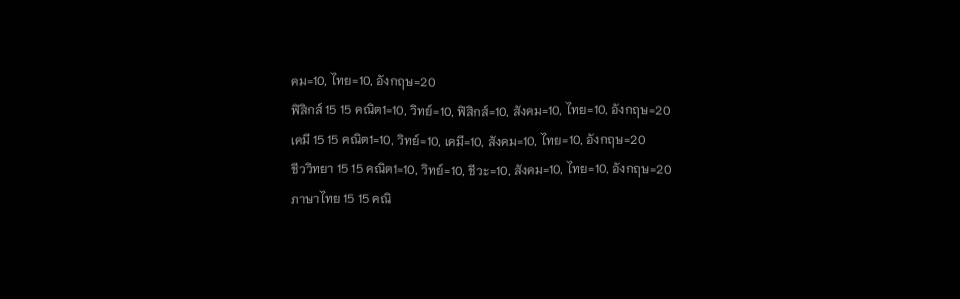คม=10, ไทย=10, อังกฤษ=20
ฟิสิกส์ 15 15 คณิต1=10, วิทย์=10, ฟิสิกส์=10, สังคม=10, ไทย=10, อังกฤษ=20
เคมี 15 15 คณิต1=10, วิทย์=10, เคมี=10, สังคม=10, ไทย=10, อังกฤษ=20
ชีววิทยา 15 15 คณิต1=10, วิทย์=10, ชีวะ=10, สังคม=10, ไทย=10, อังกฤษ=20
ภาษาไทย 15 15 คณิ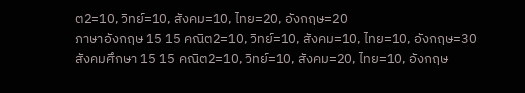ต2=10, วิทย์=10, สังคม=10, ไทย=20, อังกฤษ=20
ภาษาอังกฤษ 15 15 คณิต2=10, วิทย์=10, สังคม=10, ไทย=10, อังกฤษ=30
สังคมศึกษา 15 15 คณิต2=10, วิทย์=10, สังคม=20, ไทย=10, อังกฤษ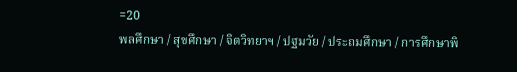=20
พลศึกษา / สุขศึกษา / จิตวิทยาฯ / ปฐมวัย / ประถมศึกษา / การศึกษาพิ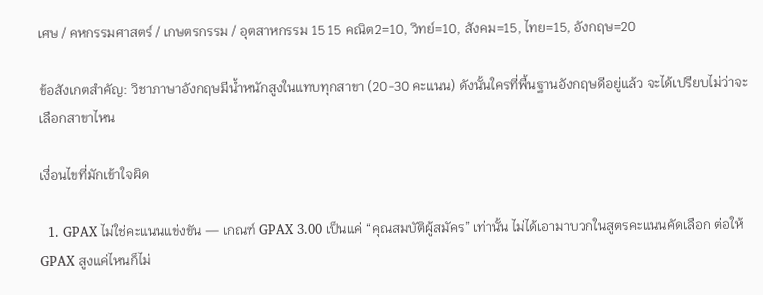เศษ / คหกรรมศาสตร์ / เกษตรกรรม / อุตสาหกรรม 15 15 คณิต2=10, วิทย์=10, สังคม=15, ไทย=15, อังกฤษ=20

ข้อสังเกตสำคัญ: วิชาภาษาอังกฤษมีน้ำหนักสูงในแทบทุกสาขา (20-30 คะแนน) ดังนั้นใครที่พื้นฐานอังกฤษดีอยู่แล้ว จะได้เปรียบไม่ว่าจะเลือกสาขาไหน

เงื่อนไขที่มักเข้าใจผิด

  1. GPAX ไม่ใช่คะแนนแข่งขัน — เกณฑ์ GPAX 3.00 เป็นแค่ “คุณสมบัติผู้สมัคร” เท่านั้น ไม่ได้เอามาบวกในสูตรคะแนนคัดเลือก ต่อให้ GPAX สูงแค่ไหนก็ไม่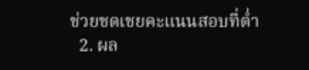ช่วยชดเชยคะแนนสอบที่ต่ำ
  2. ผล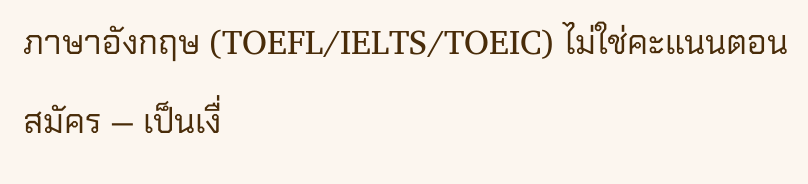ภาษาอังกฤษ (TOEFL/IELTS/TOEIC) ไม่ใช่คะแนนตอนสมัคร — เป็นเงื่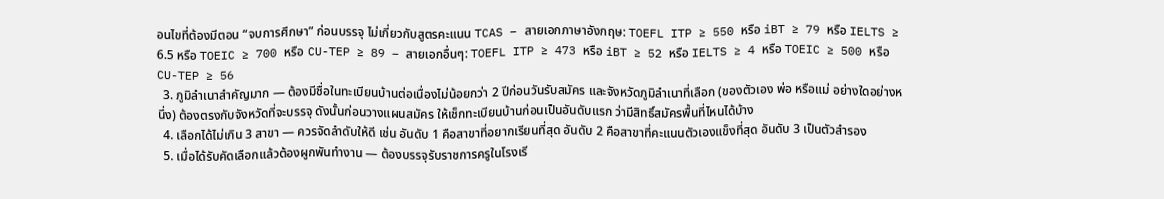อนไขที่ต้องมีตอน “จบการศึกษา” ก่อนบรรจุ ไม่เกี่ยวกับสูตรคะแนน TCAS – สายเอกภาษาอังกฤษ: TOEFL ITP ≥ 550 หรือ iBT ≥ 79 หรือ IELTS ≥ 6.5 หรือ TOEIC ≥ 700 หรือ CU-TEP ≥ 89 – สายเอกอื่นๆ: TOEFL ITP ≥ 473 หรือ iBT ≥ 52 หรือ IELTS ≥ 4 หรือ TOEIC ≥ 500 หรือ CU-TEP ≥ 56
  3. ภูมิลำเนาสำคัญมาก — ต้องมีชื่อในทะเบียนบ้านต่อเนื่องไม่น้อยกว่า 2 ปีก่อนวันรับสมัคร และจังหวัดภูมิลำเนาที่เลือก (ของตัวเอง พ่อ หรือแม่ อย่างใดอย่างหนึ่ง) ต้องตรงกับจังหวัดที่จะบรรจุ ดังนั้นก่อนวางแผนสมัคร ให้เช็กทะเบียนบ้านก่อนเป็นอันดับแรก ว่ามีสิทธิ์สมัครพื้นที่ไหนได้บ้าง
  4. เลือกได้ไม่เกิน 3 สาขา — ควรจัดลำดับให้ดี เช่น อันดับ 1 คือสาขาที่อยากเรียนที่สุด อันดับ 2 คือสาขาที่คะแนนตัวเองแข็งที่สุด อันดับ 3 เป็นตัวสำรอง
  5. เมื่อได้รับคัดเลือกแล้วต้องผูกพันทำงาน — ต้องบรรจุรับราชการครูในโรงเรี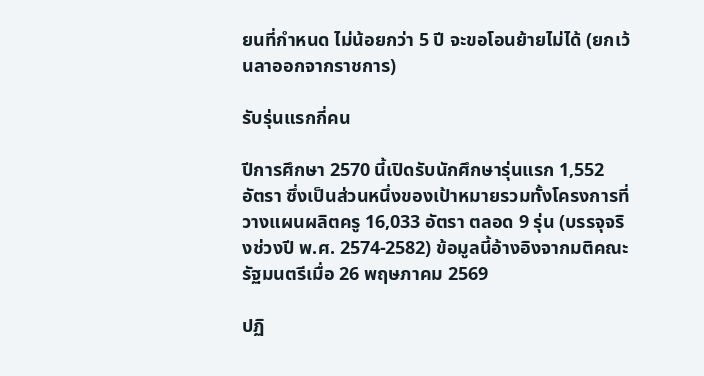ยนที่กำหนด ไม่น้อยกว่า 5 ปี จะขอโอนย้ายไม่ได้ (ยกเว้นลาออกจากราชการ)

รับรุ่นแรกกี่คน

ปีการศึกษา 2570 นี้เปิดรับนักศึกษารุ่นแรก 1,552 อัตรา ซึ่งเป็นส่วนหนึ่งของเป้าหมายรวมทั้งโครงการที่วางแผนผลิตครู 16,033 อัตรา ตลอด 9 รุ่น (บรรจุจริงช่วงปี พ.ศ. 2574-2582) ข้อมูลนี้อ้างอิงจากมติคณะรัฐมนตรีเมื่อ 26 พฤษภาคม 2569

ปฏิ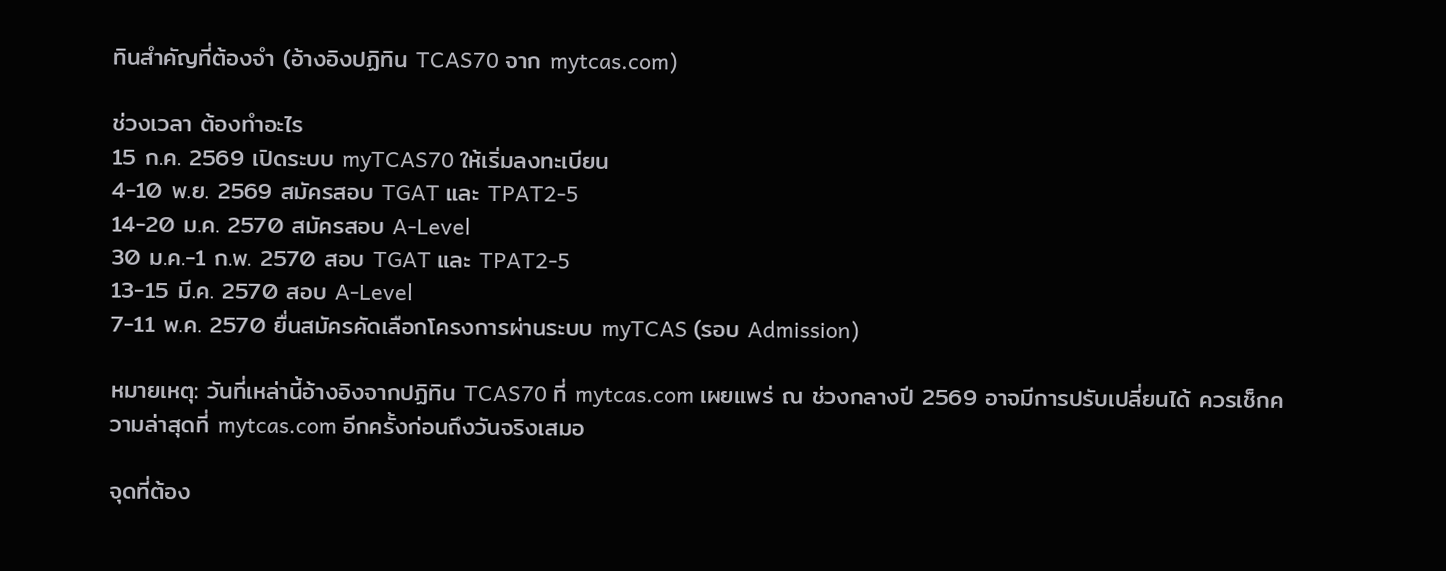ทินสำคัญที่ต้องจำ (อ้างอิงปฏิทิน TCAS70 จาก mytcas.com)

ช่วงเวลา ต้องทำอะไร
15 ก.ค. 2569 เปิดระบบ myTCAS70 ให้เริ่มลงทะเบียน
4-10 พ.ย. 2569 สมัครสอบ TGAT และ TPAT2-5
14-20 ม.ค. 2570 สมัครสอบ A-Level
30 ม.ค.-1 ก.พ. 2570 สอบ TGAT และ TPAT2-5
13-15 มี.ค. 2570 สอบ A-Level
7-11 พ.ค. 2570 ยื่นสมัครคัดเลือกโครงการผ่านระบบ myTCAS (รอบ Admission)

หมายเหตุ: วันที่เหล่านี้อ้างอิงจากปฏิทิน TCAS70 ที่ mytcas.com เผยแพร่ ณ ช่วงกลางปี 2569 อาจมีการปรับเปลี่ยนได้ ควรเช็กความล่าสุดที่ mytcas.com อีกครั้งก่อนถึงวันจริงเสมอ

จุดที่ต้อง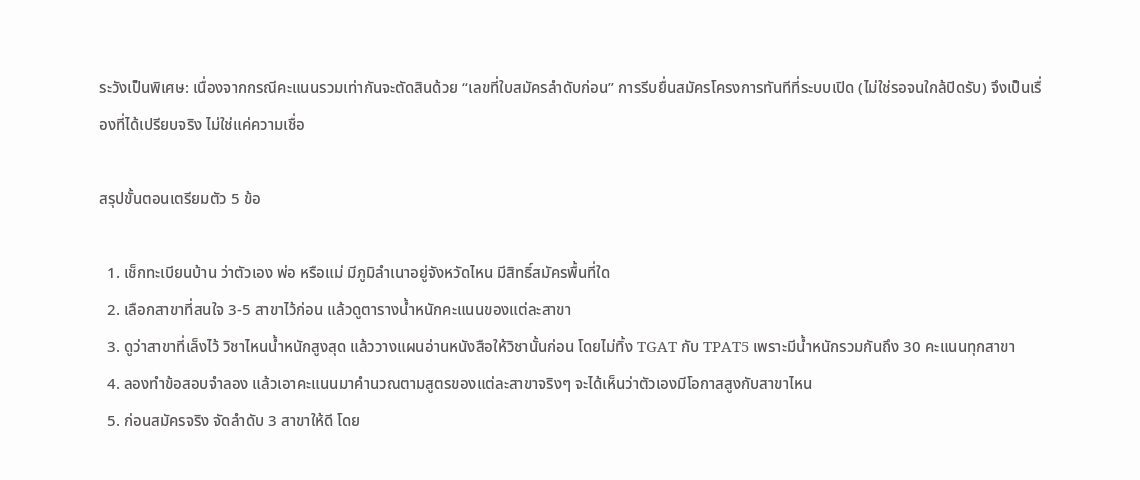ระวังเป็นพิเศษ: เนื่องจากกรณีคะแนนรวมเท่ากันจะตัดสินด้วย “เลขที่ใบสมัครลำดับก่อน” การรีบยื่นสมัครโครงการทันทีที่ระบบเปิด (ไม่ใช่รอจนใกล้ปิดรับ) จึงเป็นเรื่องที่ได้เปรียบจริง ไม่ใช่แค่ความเชื่อ

สรุปขั้นตอนเตรียมตัว 5 ข้อ

  1. เช็กทะเบียนบ้าน ว่าตัวเอง พ่อ หรือแม่ มีภูมิลำเนาอยู่จังหวัดไหน มีสิทธิ์สมัครพื้นที่ใด
  2. เลือกสาขาที่สนใจ 3-5 สาขาไว้ก่อน แล้วดูตารางน้ำหนักคะแนนของแต่ละสาขา
  3. ดูว่าสาขาที่เล็งไว้ วิชาไหนน้ำหนักสูงสุด แล้ววางแผนอ่านหนังสือให้วิชานั้นก่อน โดยไม่ทิ้ง TGAT กับ TPAT5 เพราะมีน้ำหนักรวมกันถึง 30 คะแนนทุกสาขา
  4. ลองทำข้อสอบจำลอง แล้วเอาคะแนนมาคำนวณตามสูตรของแต่ละสาขาจริงๆ จะได้เห็นว่าตัวเองมีโอกาสสูงกับสาขาไหน
  5. ก่อนสมัครจริง จัดลำดับ 3 สาขาให้ดี โดย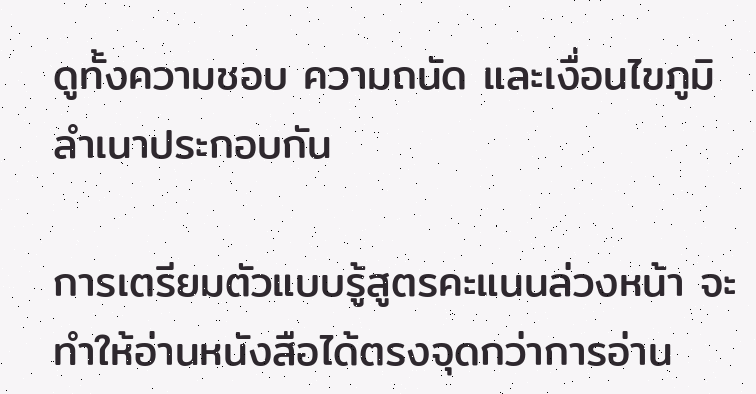ดูทั้งความชอบ ความถนัด และเงื่อนไขภูมิลำเนาประกอบกัน

การเตรียมตัวแบบรู้สูตรคะแนนล่วงหน้า จะทำให้อ่านหนังสือได้ตรงจุดกว่าการอ่าน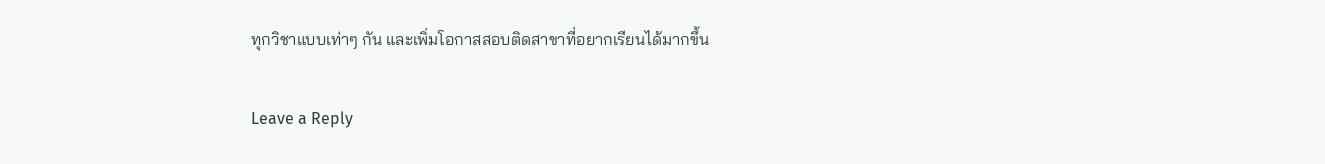ทุกวิชาแบบเท่าๆ กัน และเพิ่มโอกาสสอบติดสาขาที่อยากเรียนได้มากขึ้น

Leave a Reply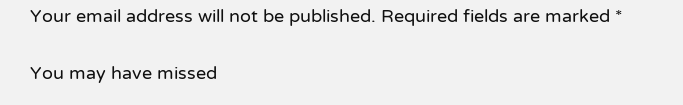Your email address will not be published. Required fields are marked *

You may have missed